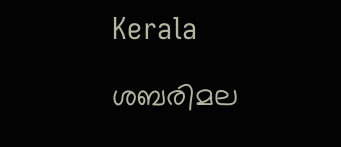Kerala

ശബരിമല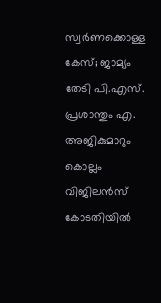സ്വർണക്കൊള്ള കേസ്; ജാമ്യം തേടി പി.എസ്. പ്രശാന്തും എ. അജികുമാറും കൊല്ലം വിജിലൻസ് കോടതിയിൽ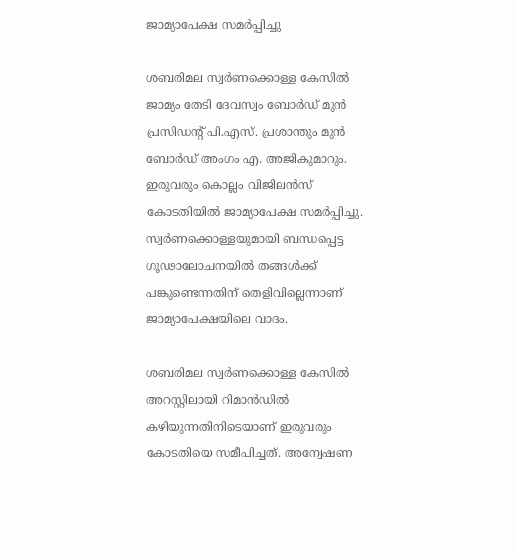ജാമ്യാപേക്ഷ സമർപ്പിച്ചു

ശബരിമല സ്വർണക്കൊള്ള കേസിൽ ജാമ്യം തേടി ദേവസ്വം ബോർഡ് മുൻ പ്രസിഡന്റ് പി.എസ്. പ്രശാന്തും മുൻ ബോർഡ് അംഗം എ. അജികുമാറും. ഇരുവരും കൊല്ലം വിജിലൻസ് കോടതിയിൽ ജാമ്യാപേക്ഷ സമർപ്പിച്ചു. സ്വർണക്കൊള്ളയുമായി ബന്ധപ്പെട്ട ഗൂഢാലോചനയിൽ തങ്ങൾക്ക് പങ്കുണ്ടെന്നതിന് തെളിവില്ലെന്നാണ് ജാമ്യാപേക്ഷയിലെ വാദം.

ശബരിമല സ്വർണക്കൊള്ള കേസിൽ അറസ്റ്റിലായി റിമാൻഡിൽ കഴിയുന്നതിനിടെയാണ് ഇരുവരും കോടതിയെ സമീപിച്ചത്. അന്വേഷണ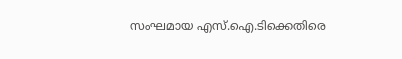സംഘമായ എസ്.ഐ.ടിക്കെതിരെ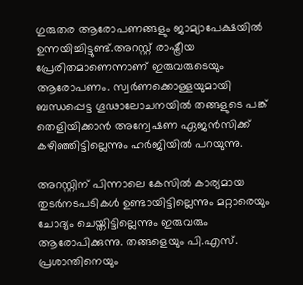ഗുരുതര ആരോപണങ്ങളും ജാമ്യാപേക്ഷയിൽ ഉന്നയിച്ചിട്ടുണ്ട്.അറസ്റ്റ് രാഷ്ട്രീയ പ്രേരിതമാണെന്നാണ് ഇരുവരുടെയും ആരോപണം. സ്വർണക്കൊള്ളയുമായി ബന്ധപ്പെട്ട ഗൂഢാലോചനയിൽ തങ്ങളുടെ പങ്ക് തെളിയിക്കാൻ അന്വേഷണ ഏജൻസിക്ക് കഴിഞ്ഞിട്ടില്ലെന്നും ഹർജിയിൽ പറയുന്നു.

അറസ്റ്റിന് പിന്നാലെ കേസിൽ കാര്യമായ തുടർനടപടികൾ ഉണ്ടായിട്ടില്ലെന്നും മറ്റാരെയും ചോദ്യം ചെയ്തിട്ടില്ലെന്നും ഇരുവരും ആരോപിക്കുന്നു. തങ്ങളെയും പി.എസ്. പ്രശാന്തിനെയും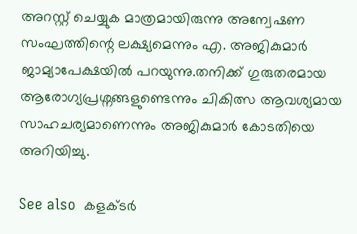അറസ്റ്റ് ചെയ്യുക മാത്രമായിരുന്നു അന്വേഷണ സംഘത്തിന്റെ ലക്ഷ്യമെന്നും എ. അജികുമാർ ജാമ്യാപേക്ഷയിൽ പറയുന്നു.തനിക്ക് ഗുരുതരമായ ആരോഗ്യപ്രശ്നങ്ങളുണ്ടെന്നും ചികിത്സ ആവശ്യമായ സാഹചര്യമാണെന്നും അജികുമാർ കോടതിയെ അറിയിച്ചു.

See also  കളക്ടർ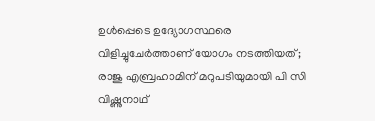ഉൾപ്പെടെ ഉദ്യോഗസ്ഥരെ വിളിച്ചുചേർത്താണ് യോഗം നടത്തിയത്; രാജു എബ്രഹാമിന് മറുപടിയുമായി പി സി വിഷ്ണുനാഥ്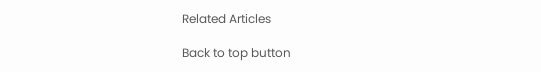Related Articles

Back to top button